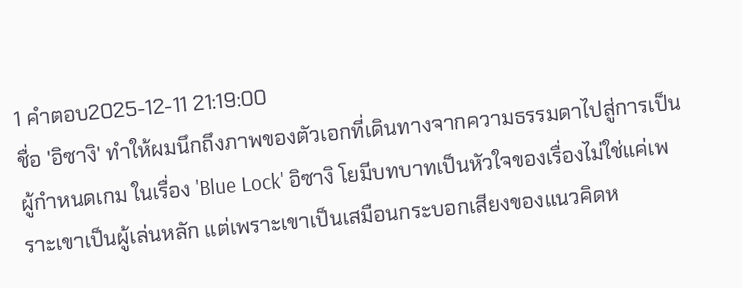1 คำตอบ2025-12-11 21:19:00
ชื่อ 'อิซางิ' ทำให้ผมนึกถึงภาพของตัวเอกที่เดินทางจากความธรรมดาไปสู่การเป็นผู้กำหนดเกม ในเรื่อง 'Blue Lock' อิซางิ โยมีบทบาทเป็นหัวใจของเรื่องไม่ใช่แค่เพราะเขาเป็นผู้เล่นหลัก แต่เพราะเขาเป็นเสมือนกระบอกเสียงของแนวคิดห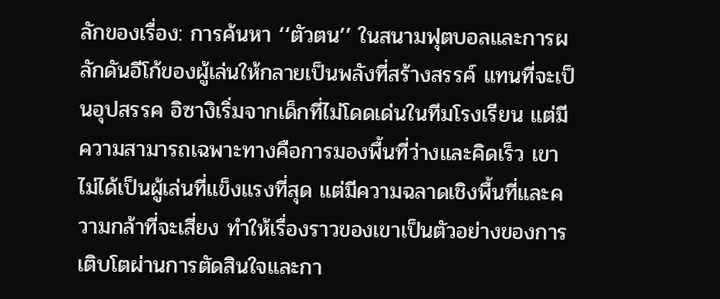ลักของเรื่อง: การค้นหา ‘‘ตัวตน’’ ในสนามฟุตบอลและการผลักดันอีโก้ของผู้เล่นให้กลายเป็นพลังที่สร้างสรรค์ แทนที่จะเป็นอุปสรรค อิซางิเริ่มจากเด็กที่ไม่โดดเด่นในทีมโรงเรียน แต่มีความสามารถเฉพาะทางคือการมองพื้นที่ว่างและคิดเร็ว เขาไม่ได้เป็นผู้เล่นที่แข็งแรงที่สุด แต่มีความฉลาดเชิงพื้นที่และความกล้าที่จะเสี่ยง ทำให้เรื่องราวของเขาเป็นตัวอย่างของการเติบโตผ่านการตัดสินใจและกา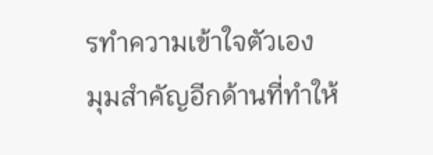รทำความเข้าใจตัวเอง
มุมสำคัญอีกด้านที่ทำให้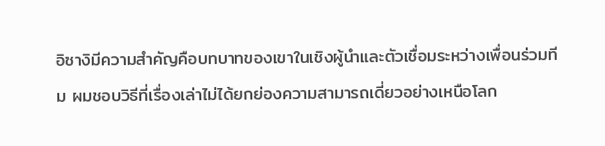อิซางิมีความสำคัญคือบทบาทของเขาในเชิงผู้นำและตัวเชื่อมระหว่างเพื่อนร่วมทีม ผมชอบวิธีที่เรื่องเล่าไม่ได้ยกย่องความสามารถเดี่ยวอย่างเหนือโลก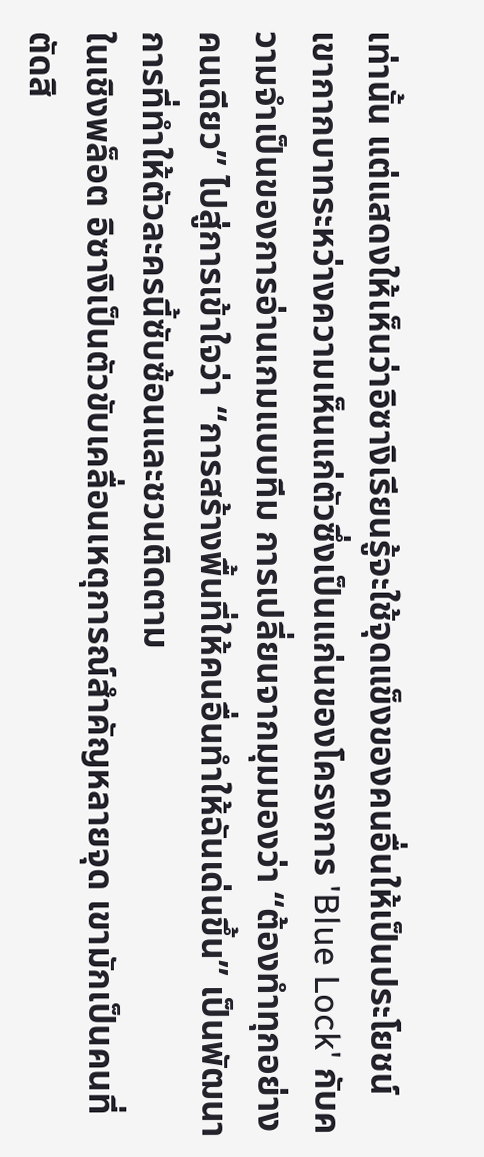เท่านั้น แต่แสดงให้เห็นว่าอิซางิเรียนรู้จะใช้จุดแข็งของคนอื่นให้เป็นประโยชน์ เขากากบาทระหว่างความเห็นแก่ตัวซึ่งเป็นแก่นของโครงการ 'Blue Lock' กับความจำเป็นของการอ่านเกมแบบทีม การเปลี่ยนจากมุมมองว่า ‘‘ต้องทำทุกอย่างคนเดียว’’ ไปสู่การเข้าใจว่า ‘‘การสร้างพื้นที่ให้คนอื่นทำให้ฉันเด่นขึ้น’’ เป็นพัฒนาการที่ทำให้ตัวละครนี้ซับซ้อนและชวนติดตาม
ในเชิงพล็อต อิซางิเป็นตัวขับเคลื่อนเหตุการณ์สำคัญหลายจุด เขามักเป็นคนที่ตัดสิ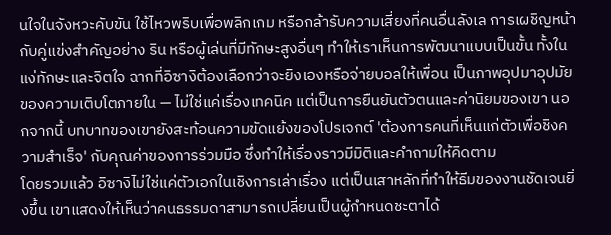นใจในจังหวะคับขัน ใช้ไหวพริบเพื่อพลิกเกม หรือกล้ารับความเสี่ยงที่คนอื่นลังเล การเผชิญหน้ากับคู่แข่งสำคัญอย่าง ริน หรือผู้เล่นที่มีทักษะสูงอื่นๆ ทำให้เราเห็นการพัฒนาแบบเป็นขั้น ทั้งในแง่ทักษะและจิตใจ ฉากที่อิซางิต้องเลือกว่าจะยิงเองหรือจ่ายบอลให้เพื่อน เป็นภาพอุปมาอุปมัยของความเติบโตภายใน — ไม่ใช่แค่เรื่องเทคนิค แต่เป็นการยืนยันตัวตนและค่านิยมของเขา นอกจากนี้ บทบาทของเขายังสะท้อนความขัดแย้งของโปรเจกต์ 'ต้องการคนที่เห็นแก่ตัวเพื่อชิงความสำเร็จ' กับคุณค่าของการร่วมมือ ซึ่งทำให้เรื่องราวมีมิติและคำถามให้คิดตาม
โดยรวมแล้ว อิซางิไม่ใช่แค่ตัวเอกในเชิงการเล่าเรื่อง แต่เป็นเสาหลักที่ทำให้ธีมของงานชัดเจนยิ่งขึ้น เขาแสดงให้เห็นว่าคนธรรมดาสามารถเปลี่ยนเป็นผู้กำหนดชะตาได้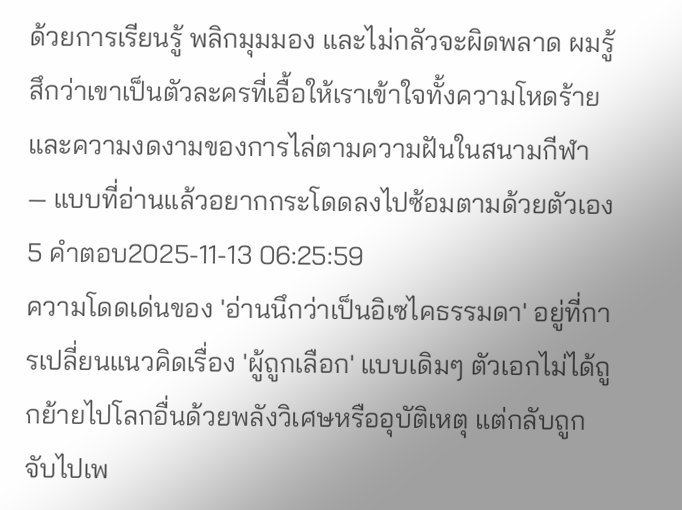ด้วยการเรียนรู้ พลิกมุมมอง และไม่กลัวจะผิดพลาด ผมรู้สึกว่าเขาเป็นตัวละครที่เอื้อให้เราเข้าใจทั้งความโหดร้ายและความงดงามของการไล่ตามความฝันในสนามกีฬา — แบบที่อ่านแล้วอยากกระโดดลงไปซ้อมตามด้วยตัวเอง
5 คำตอบ2025-11-13 06:25:59
ความโดดเด่นของ 'อ่านนึกว่าเป็นอิเซไคธรรมดา' อยู่ที่การเปลี่ยนแนวคิดเรื่อง 'ผู้ถูกเลือก' แบบเดิมๆ ตัวเอกไม่ได้ถูกย้ายไปโลกอื่นด้วยพลังวิเศษหรืออุบัติเหตุ แต่กลับถูกจับไปเพ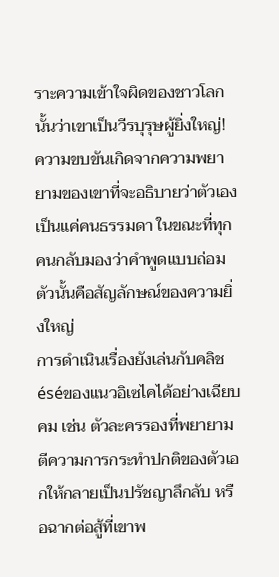ราะความเข้าใจผิดของชาวโลกนั้นว่าเขาเป็นวีรบุรุษผู้ยิ่งใหญ่! ความขบขันเกิดจากความพยายามของเขาที่จะอธิบายว่าตัวเองเป็นแค่คนธรรมดา ในขณะที่ทุกคนกลับมองว่าคำพูดแบบถ่อมตัวนั้นคือสัญลักษณ์ของความยิ่งใหญ่
การดำเนินเรื่องยังเล่นกับคลิชéséของแนวอิเซไคได้อย่างเฉียบคม เช่น ตัวละครรองที่พยายามตีความการกระทำปกติของตัวเอกให้กลายเป็นปรัชญาลึกลับ หรือฉากต่อสู้ที่เขาพ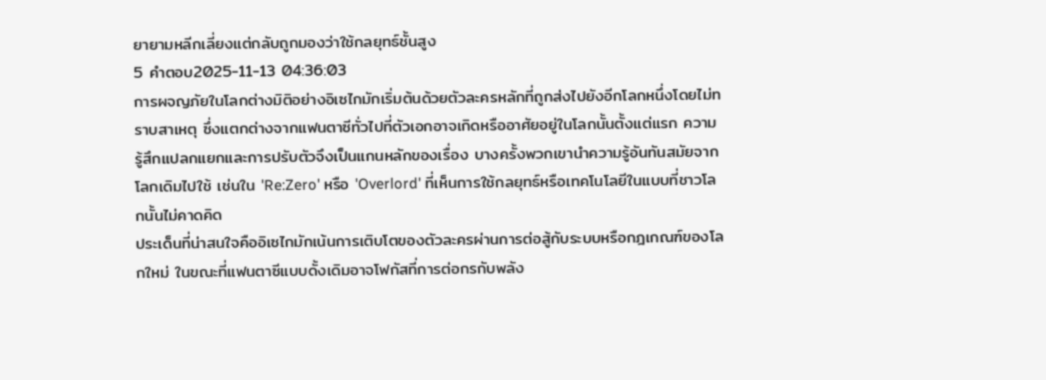ยายามหลีกเลี่ยงแต่กลับถูกมองว่าใช้กลยุทธ์ชั้นสูง
5 คำตอบ2025-11-13 04:36:03
การผจญภัยในโลกต่างมิติอย่างอิเซไกมักเริ่มต้นด้วยตัวละครหลักที่ถูกส่งไปยังอีกโลกหนึ่งโดยไม่ทราบสาเหตุ ซึ่งแตกต่างจากแฟนตาซีทั่วไปที่ตัวเอกอาจเกิดหรืออาศัยอยู่ในโลกนั้นตั้งแต่แรก ความรู้สึกแปลกแยกและการปรับตัวจึงเป็นแกนหลักของเรื่อง บางครั้งพวกเขานำความรู้อันทันสมัยจากโลกเดิมไปใช้ เช่นใน 'Re:Zero' หรือ 'Overlord' ที่เห็นการใช้กลยุทธ์หรือเทคโนโลยีในแบบที่ชาวโลกนั้นไม่คาดคิด
ประเด็นที่น่าสนใจคืออิเซไกมักเน้นการเติบโตของตัวละครผ่านการต่อสู้กับระบบหรือกฎเกณฑ์ของโลกใหม่ ในขณะที่แฟนตาซีแบบดั้งเดิมอาจโฟกัสที่การต่อกรกับพลัง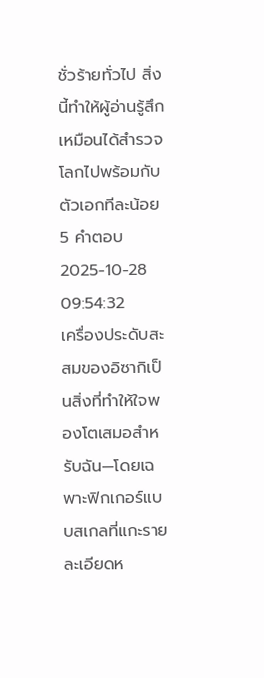ชั่วร้ายทั่วไป สิ่งนี้ทำให้ผู้อ่านรู้สึกเหมือนได้สำรวจโลกไปพร้อมกับตัวเอกทีละน้อย
5 คำตอบ2025-10-28 09:54:32
เครื่องประดับสะสมของอิซากิเป็นสิ่งที่ทำให้ใจพองโตเสมอสำหรับฉัน—โดยเฉพาะฟิกเกอร์แบบสเกลที่แกะรายละเอียดห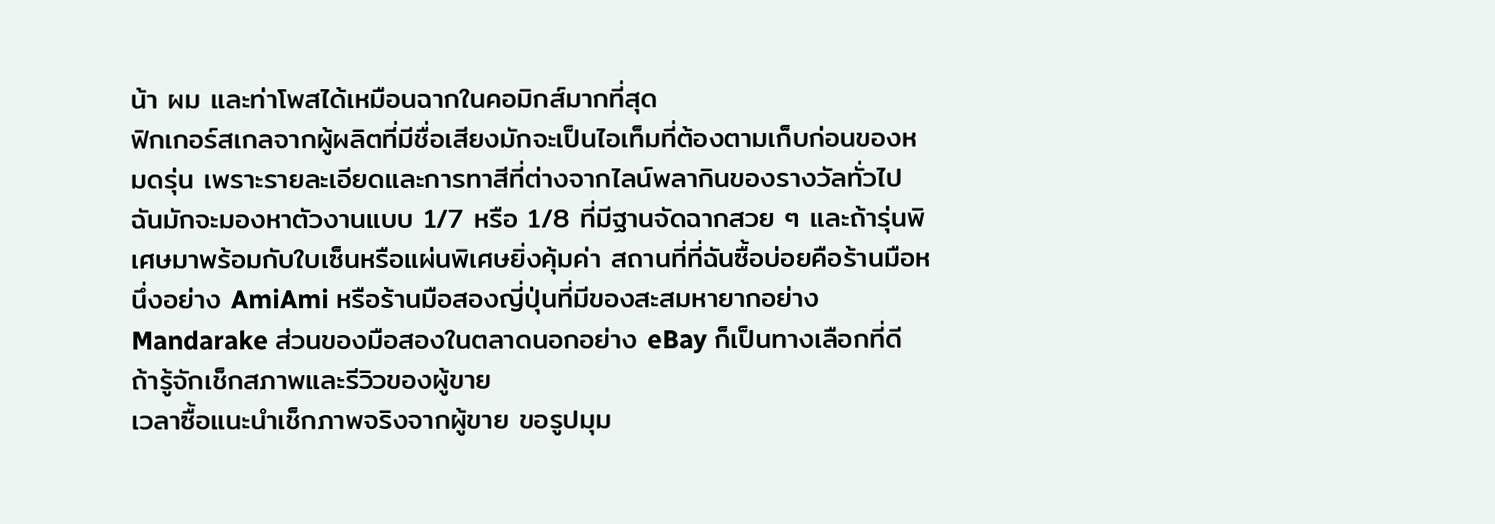น้า ผม และท่าโพสได้เหมือนฉากในคอมิกส์มากที่สุด
ฟิกเกอร์สเกลจากผู้ผลิตที่มีชื่อเสียงมักจะเป็นไอเท็มที่ต้องตามเก็บก่อนของหมดรุ่น เพราะรายละเอียดและการทาสีที่ต่างจากไลน์พลากินของรางวัลทั่วไป ฉันมักจะมองหาตัวงานแบบ 1/7 หรือ 1/8 ที่มีฐานจัดฉากสวย ๆ และถ้ารุ่นพิเศษมาพร้อมกับใบเซ็นหรือแผ่นพิเศษยิ่งคุ้มค่า สถานที่ที่ฉันซื้อบ่อยคือร้านมือหนึ่งอย่าง AmiAmi หรือร้านมือสองญี่ปุ่นที่มีของสะสมหายากอย่าง Mandarake ส่วนของมือสองในตลาดนอกอย่าง eBay ก็เป็นทางเลือกที่ดีถ้ารู้จักเช็กสภาพและรีวิวของผู้ขาย
เวลาซื้อแนะนำเช็กภาพจริงจากผู้ขาย ขอรูปมุม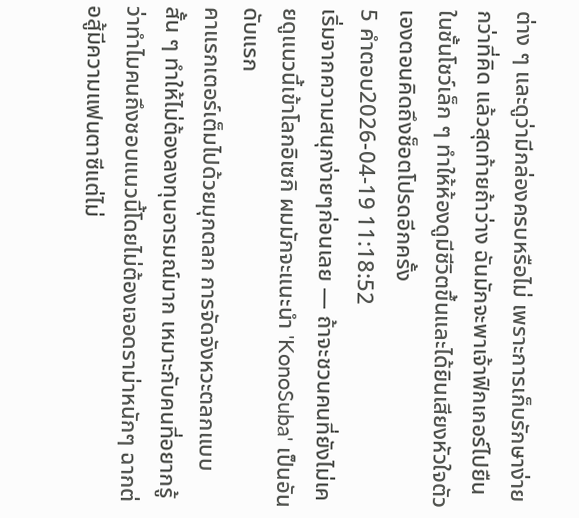ต่าง ๆ และดูว่ามีกล่องครบหรือไม่ เพราะการเก็บรักษาง่ายกว่าที่คิด แล้วสุดท้ายถ้าว่าง ฉันมักจะพาเจ้าฟิกเกอร์ไปยืนในชั้นโชว์เล็ก ๆ ทำให้ห้องดูมีชีวิตขึ้นและได้ยินเสียงหัวใจตัวเองตอนคิดถึงช็อตโปรดอีกครั้ง
5 คำตอบ2026-04-19 11:18:52
เริ่มจากความสนุกง่ายๆก่อนเลย — ถ้าจะชวนคนที่ยังไม่เคยดูแนวนี้เข้าโลกอิเซกิ ผมมักจะแนะนำ 'KonoSuba' เป็นอันดับแรก
คาแรกเตอร์เต็มไปด้วยมุกตลก การจัดจังหวะตลกแบบสั้น ๆ ทำให้ไม่ต้องลงทุนอารมณ์มาก เหมาะกับคนที่อยากรู้ว่าทำไมคนถึงชอบแนวนี้โดยไม่ต้องเจอดราม่าหนักๆ ฉากต่อสู้มีความแฟนตาซีแต่ไม่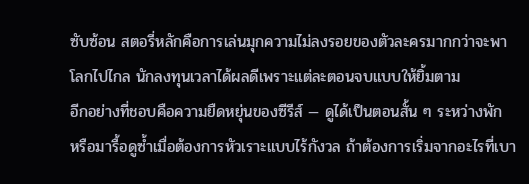ซับซ้อน สตอรี่หลักคือการเล่นมุกความไม่ลงรอยของตัวละครมากกว่าจะพาโลกไปไกล นักลงทุนเวลาได้ผลดีเพราะแต่ละตอนจบแบบให้ยิ้มตาม
อีกอย่างที่ชอบคือความยืดหยุ่นของซีรีส์ — ดูได้เป็นตอนสั้น ๆ ระหว่างพัก หรือมารื้อดูซ้ำเมื่อต้องการหัวเราะแบบไร้กังวล ถ้าต้องการเริ่มจากอะไรที่เบา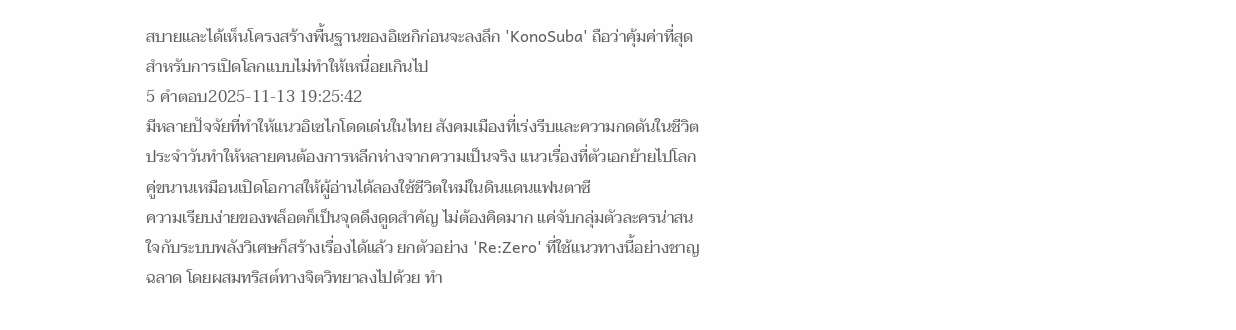สบายและได้เห็นโครงสร้างพื้นฐานของอิเซกิก่อนจะลงลึก 'KonoSuba' ถือว่าคุ้มค่าที่สุดสำหรับการเปิดโลกแบบไม่ทำให้เหนื่อยเกินไป
5 คำตอบ2025-11-13 19:25:42
มีหลายปัจจัยที่ทำให้แนวอิเซไกโดดเด่นในไทย สังคมเมืองที่เร่งรีบและความกดดันในชีวิตประจำวันทำให้หลายคนต้องการหลีกห่างจากความเป็นจริง แนวเรื่องที่ตัวเอกย้ายไปโลกคู่ขนานเหมือนเปิดโอกาสให้ผู้อ่านได้ลองใช้ชีวิตใหม่ในดินแดนแฟนตาซี
ความเรียบง่ายของพล็อตก็เป็นจุดดึงดูดสำคัญ ไม่ต้องคิดมาก แค่จับกลุ่มตัวละครน่าสนใจกับระบบพลังวิเศษก็สร้างเรื่องได้แล้ว ยกตัวอย่าง 'Re:Zero' ที่ใช้แนวทางนี้อย่างชาญฉลาด โดยผสมทริสต์ทางจิตวิทยาลงไปด้วย ทำ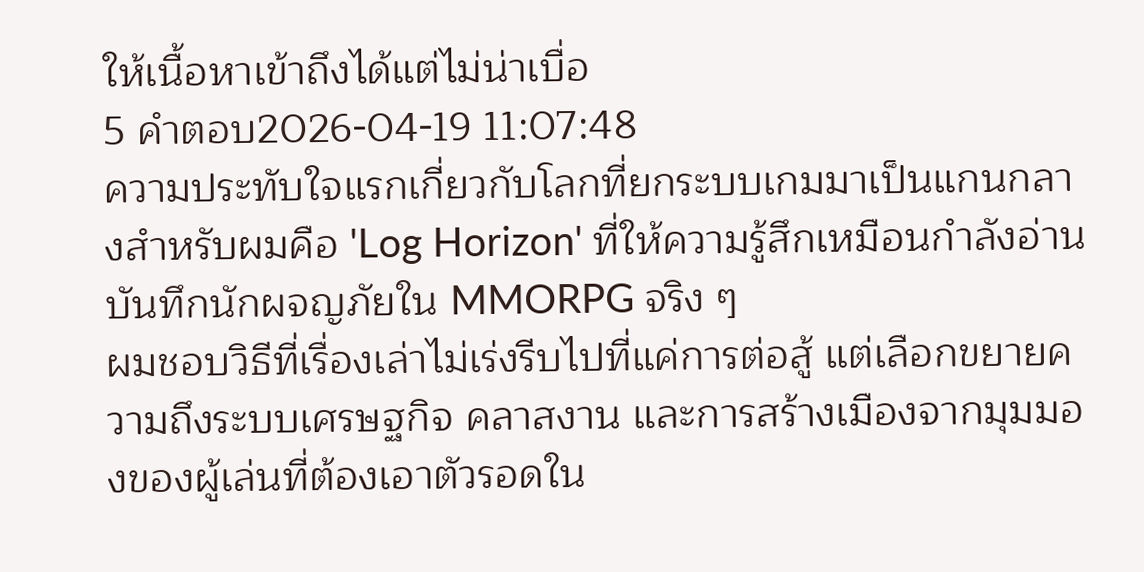ให้เนื้อหาเข้าถึงได้แต่ไม่น่าเบื่อ
5 คำตอบ2026-04-19 11:07:48
ความประทับใจแรกเกี่ยวกับโลกที่ยกระบบเกมมาเป็นแกนกลางสำหรับผมคือ 'Log Horizon' ที่ให้ความรู้สึกเหมือนกำลังอ่านบันทึกนักผจญภัยใน MMORPG จริง ๆ
ผมชอบวิธีที่เรื่องเล่าไม่เร่งรีบไปที่แค่การต่อสู้ แต่เลือกขยายความถึงระบบเศรษฐกิจ คลาสงาน และการสร้างเมืองจากมุมมองของผู้เล่นที่ต้องเอาตัวรอดใน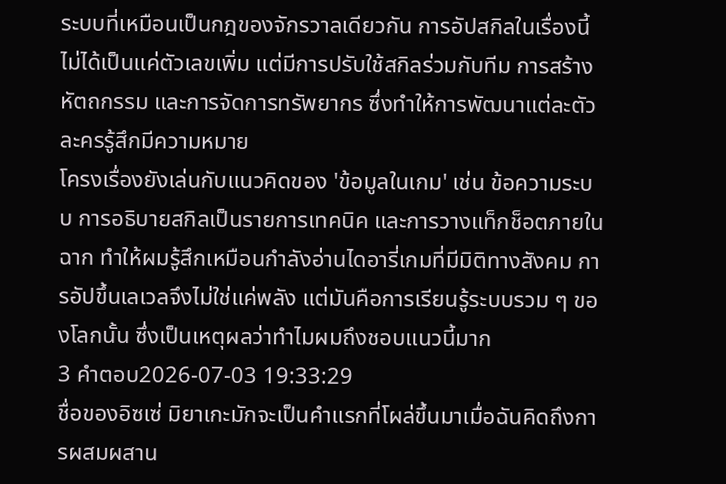ระบบที่เหมือนเป็นกฎของจักรวาลเดียวกัน การอัปสกิลในเรื่องนี้ไม่ได้เป็นแค่ตัวเลขเพิ่ม แต่มีการปรับใช้สกิลร่วมกับทีม การสร้างหัตถกรรม และการจัดการทรัพยากร ซึ่งทำให้การพัฒนาแต่ละตัวละครรู้สึกมีความหมาย
โครงเรื่องยังเล่นกับแนวคิดของ 'ข้อมูลในเกม' เช่น ข้อความระบบ การอธิบายสกิลเป็นรายการเทคนิค และการวางแท็กช็อตภายในฉาก ทำให้ผมรู้สึกเหมือนกำลังอ่านไดอารี่เกมที่มีมิติทางสังคม การอัปขึ้นเลเวลจึงไม่ใช่แค่พลัง แต่มันคือการเรียนรู้ระบบรวม ๆ ของโลกนั้น ซึ่งเป็นเหตุผลว่าทำไมผมถึงชอบแนวนี้มาก
3 คำตอบ2026-07-03 19:33:29
ชื่อของอิซเซ่ มิยาเกะมักจะเป็นคำแรกที่โผล่ขึ้นมาเมื่อฉันคิดถึงการผสมผสาน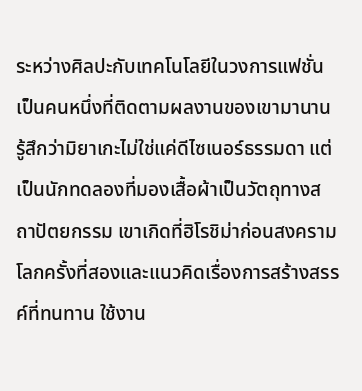ระหว่างศิลปะกับเทคโนโลยีในวงการแฟชั่น
เป็นคนหนึ่งที่ติดตามผลงานของเขามานาน รู้สึกว่ามิยาเกะไม่ใช่แค่ดีไซเนอร์ธรรมดา แต่เป็นนักทดลองที่มองเสื้อผ้าเป็นวัตถุทางสถาปัตยกรรม เขาเกิดที่ฮิโรชิม่าก่อนสงครามโลกครั้งที่สองและแนวคิดเรื่องการสร้างสรรค์ที่ทนทาน ใช้งาน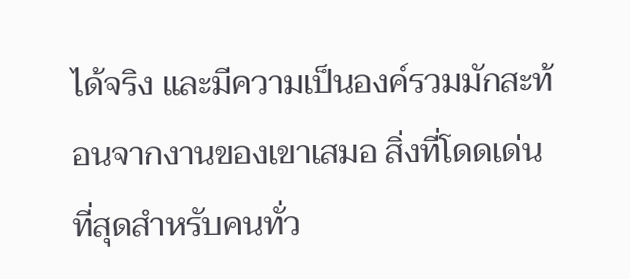ได้จริง และมีความเป็นองค์รวมมักสะท้อนจากงานของเขาเสมอ สิ่งที่โดดเด่นที่สุดสำหรับคนทั่ว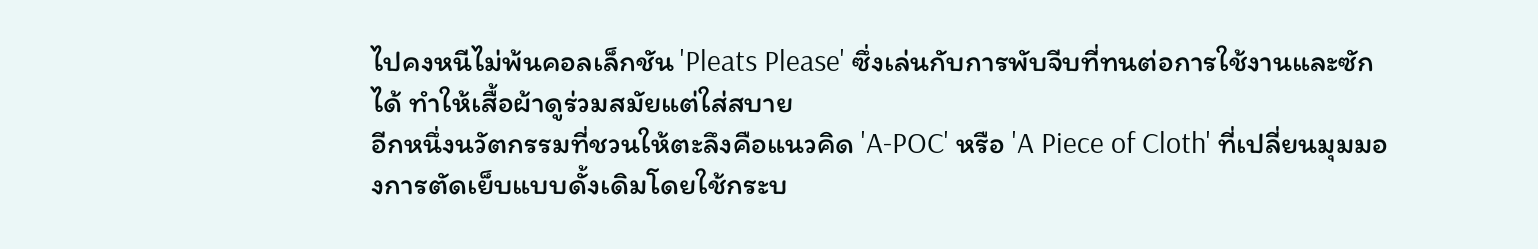ไปคงหนีไม่พ้นคอลเล็กชัน 'Pleats Please' ซึ่งเล่นกับการพับจีบที่ทนต่อการใช้งานและซักได้ ทำให้เสื้อผ้าดูร่วมสมัยแต่ใส่สบาย
อีกหนึ่งนวัตกรรมที่ชวนให้ตะลึงคือแนวคิด 'A-POC' หรือ 'A Piece of Cloth' ที่เปลี่ยนมุมมองการตัดเย็บแบบดั้งเดิมโดยใช้กระบ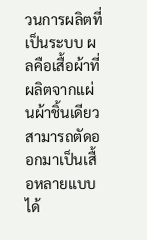วนการผลิตที่เป็นระบบ ผลคือเสื้อผ้าที่ผลิตจากแผ่นผ้าชิ้นเดียว สามารถตัดออกมาเป็นเสื้อหลายแบบได้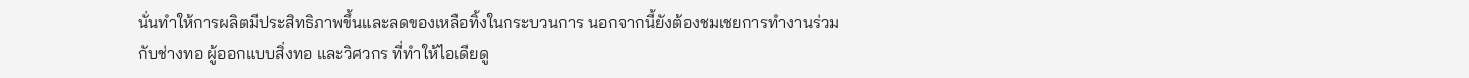นั่นทำให้การผลิตมีประสิทธิภาพขึ้นและลดของเหลือทิ้งในกระบวนการ นอกจากนี้ยังต้องชมเชยการทำงานร่วมกับช่างทอ ผู้ออกแบบสิ่งทอ และวิศวกร ที่ทำให้ไอเดียดู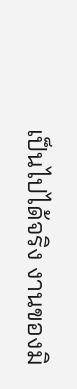เป็นไปได้จริง งานของมิ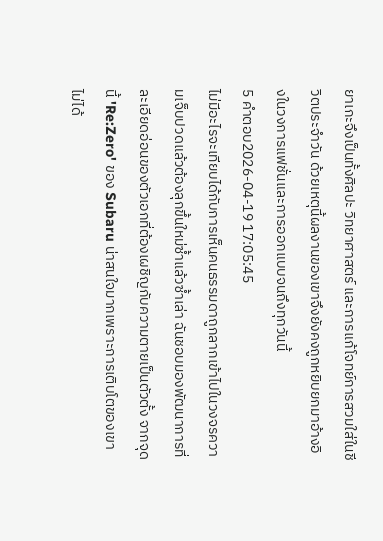ยาเกะจึงเป็นทั้งศิลปะ วิทยาศาสตร์ และการแก้โจทย์การสวมใส่ในชีวิตประจำวัน ด้วยเหตุนี้ผลงานของเขาจึงยังคงถูกหยิบยกมาอ้างอิงในวงการแฟชั่นและการออกแบบจนถึงทุกวันนี้
5 คำตอบ2026-04-19 17:05:45
ไม่มีอะไรจะเทียบได้กับการเห็นคนธรรมดาถูกลากเข้าไปในวงจรความเจ็บปวดแล้วต้องลุกขึ้นใหม่ซ้ำแล้วซ้ำเล่า ฉันชอบมองพัฒนาการที่ละเอียดอ่อนของตัวเอกที่ต้องเผชิญกับความตายเป็นตัวตั้ง จากจุดนี้ 'Re:Zero' ของ Subaru น่าสนใจมากเพราะการเติบโตของเขาไม่ได้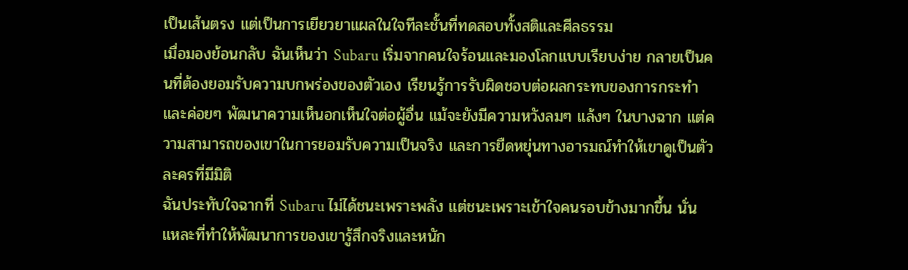เป็นเส้นตรง แต่เป็นการเยียวยาแผลในใจทีละชั้นที่ทดสอบทั้งสติและศีลธรรม
เมื่อมองย้อนกลับ ฉันเห็นว่า Subaru เริ่มจากคนใจร้อนและมองโลกแบบเรียบง่าย กลายเป็นคนที่ต้องยอมรับความบกพร่องของตัวเอง เรียนรู้การรับผิดชอบต่อผลกระทบของการกระทำ และค่อยๆ พัฒนาความเห็นอกเห็นใจต่อผู้อื่น แม้จะยังมีความหวังลมๆ แล้งๆ ในบางฉาก แต่ความสามารถของเขาในการยอมรับความเป็นจริง และการยืดหยุ่นทางอารมณ์ทำให้เขาดูเป็นตัวละครที่มีมิติ
ฉันประทับใจฉากที่ Subaru ไม่ได้ชนะเพราะพลัง แต่ชนะเพราะเข้าใจคนรอบข้างมากขึ้น นั่นแหละที่ทำให้พัฒนาการของเขารู้สึกจริงและหนัก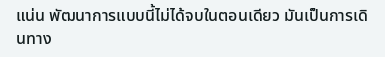แน่น พัฒนาการแบบนี้ไม่ได้จบในตอนเดียว มันเป็นการเดินทาง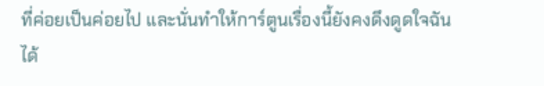ที่ค่อยเป็นค่อยไป และนั่นทำให้การ์ตูนเรื่องนี้ยังคงดึงดูดใจฉันได้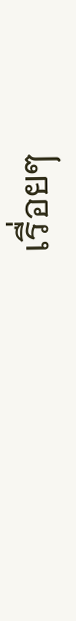เรื่อยๆ